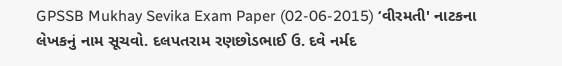GPSSB Mukhay Sevika Exam Paper (02-06-2015) ‘વીરમતી' નાટકના લેખકનું નામ સૂચવો. દલપતરામ રણછોડભાઈ ઉ. દવે નર્મદ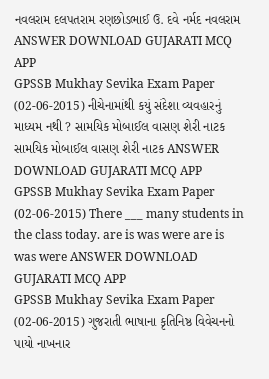નવલરામ દલપતરામ રણછોડભાઈ ઉ. દવે નર્મદ નવલરામ ANSWER DOWNLOAD GUJARATI MCQ APP
GPSSB Mukhay Sevika Exam Paper (02-06-2015) નીચેનામાંથી કયું સંદેશા વ્યવહારનું માધ્યમ નથી ? સામયિક મોબાઈલ વાસણ શેરી નાટક સામયિક મોબાઈલ વાસણ શેરી નાટક ANSWER DOWNLOAD GUJARATI MCQ APP
GPSSB Mukhay Sevika Exam Paper (02-06-2015) There ___ many students in the class today. are is was were are is was were ANSWER DOWNLOAD GUJARATI MCQ APP
GPSSB Mukhay Sevika Exam Paper (02-06-2015) ગુજરાતી ભાષાના કૃતિનિષ્ઠ વિવેચનનો પાયો નાખનાર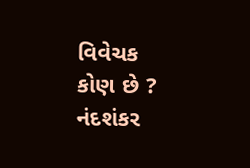વિવેચક કોણ છે ? નંદશંકર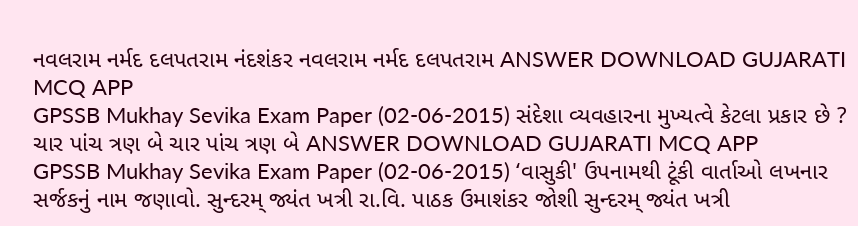નવલરામ નર્મદ દલપતરામ નંદશંકર નવલરામ નર્મદ દલપતરામ ANSWER DOWNLOAD GUJARATI MCQ APP
GPSSB Mukhay Sevika Exam Paper (02-06-2015) સંદેશા વ્યવહારના મુખ્યત્વે કેટલા પ્રકાર છે ? ચાર પાંચ ત્રણ બે ચાર પાંચ ત્રણ બે ANSWER DOWNLOAD GUJARATI MCQ APP
GPSSB Mukhay Sevika Exam Paper (02-06-2015) ‘વાસુકી' ઉપનામથી ટૂંકી વાર્તાઓ લખનાર સર્જકનું નામ જણાવો. સુન્દરમ્ જ્યંત ખત્રી રા.વિ. પાઠક ઉમાશંકર જોશી સુન્દરમ્ જ્યંત ખત્રી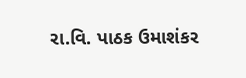રા.વિ. પાઠક ઉમાશંકર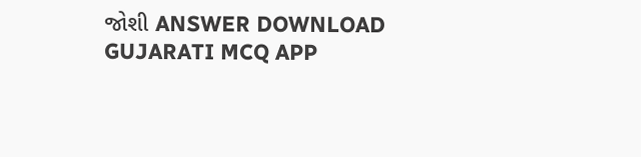જોશી ANSWER DOWNLOAD GUJARATI MCQ APP